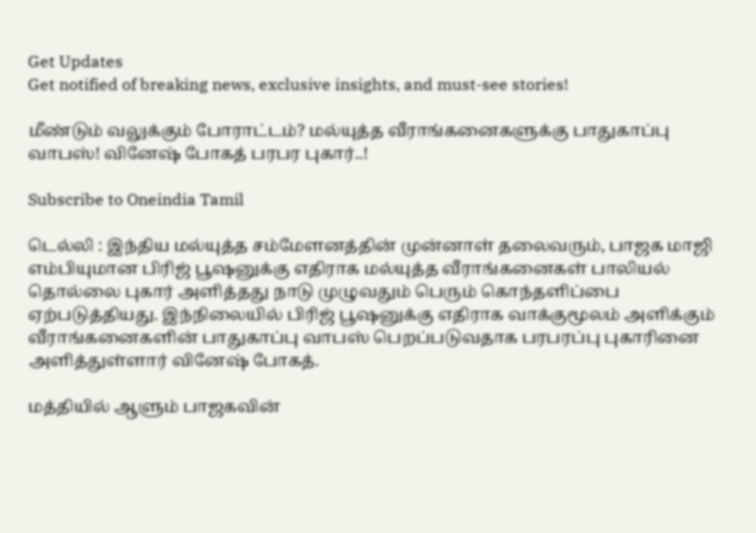Get Updates
Get notified of breaking news, exclusive insights, and must-see stories!

மீண்டும் வலுக்கும் போராட்டம்? மல்யுத்த வீராங்கனைகளுக்கு பாதுகாப்பு வாபஸ்! வினேஷ் போகத் பரபர புகார்..!

Subscribe to Oneindia Tamil

டெல்லி : இந்திய மல்யுத்த சம்மேளனத்தின் முன்னாள் தலைவரும், பாஜக மாஜி எம்பியுமான பிரிஜ் பூஷனுக்கு எதிராக மல்யுத்த வீராங்கனைகள் பாலியல் தொல்லை புகார் அளித்தது நாடு முழுவதும் பெரும் கொந்தளிப்பை ஏற்படுத்தியது. இந்நிலையில் பிரிஜ் பூஷனுக்கு எதிராக வாக்குமூலம் அளிக்கும் வீராங்கனைகளின் பாதுகாப்பு வாபஸ் பெறப்படுவதாக பரபரப்பு புகாரினை அளித்துள்ளார் வினேஷ் போகத்.

மத்தியில் ஆளும் பாஜகவின்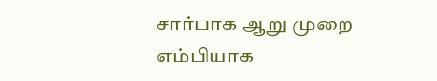சார்பாக ஆறு முறை எம்பியாக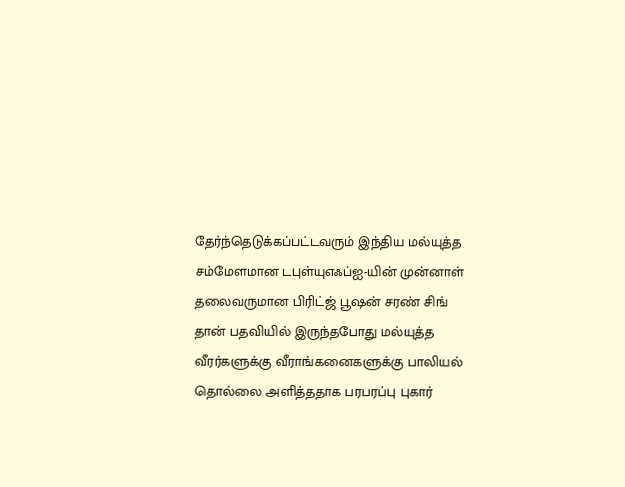தேர்ந்தெடுக்கப்பட்டவரும் இந்திய மல்யுத்த சம்மேளமான டபுள்யுஎஃப்ஐ-யின் முன்னாள் தலைவருமான பிரிட்ஜ் பூஷன் சரண் சிங் தான் பதவியில் இருந்தபோது மல்யுத்த வீரர்களுக்கு வீராங்கனைகளுக்கு பாலியல் தொல்லை அளித்ததாக பரபரப்பு புகார்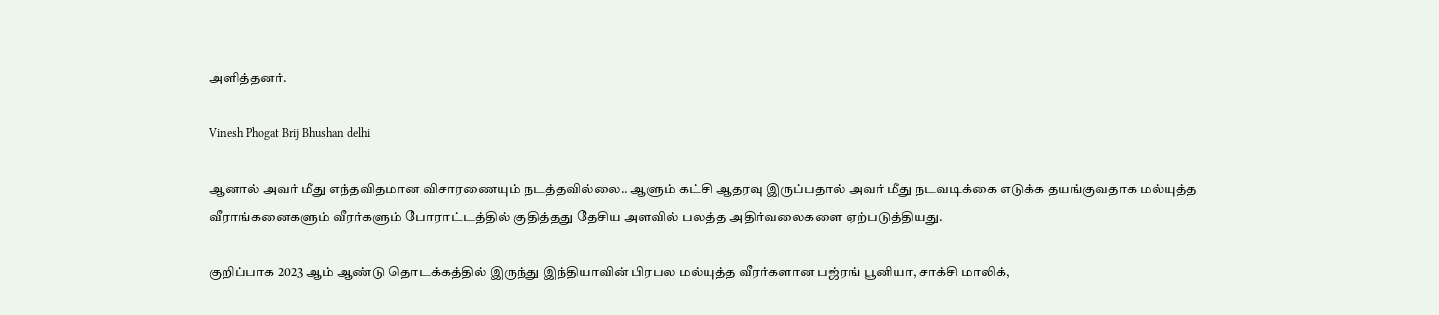அளித்தனர்.

Vinesh Phogat Brij Bhushan delhi

ஆனால் அவர் மீது எந்தவிதமான விசாரணையும் நடத்தவில்லை.. ஆளும் கட்சி ஆதரவு இருப்பதால் அவர் மீது நடவடிக்கை எடுக்க தயங்குவதாக மல்யுத்த வீராங்கனைகளும் வீரர்களும் போராட்டத்தில் குதித்தது தேசிய அளவில் பலத்த அதிர்வலைகளை ஏற்படுத்தியது.

குறிப்பாக 2023 ஆம் ஆண்டு தொடக்கத்தில் இருந்து இந்தியாவின் பிரபல மல்யுத்த வீரர்களான பஜ்ரங் பூனியா, சாக்சி மாலிக்,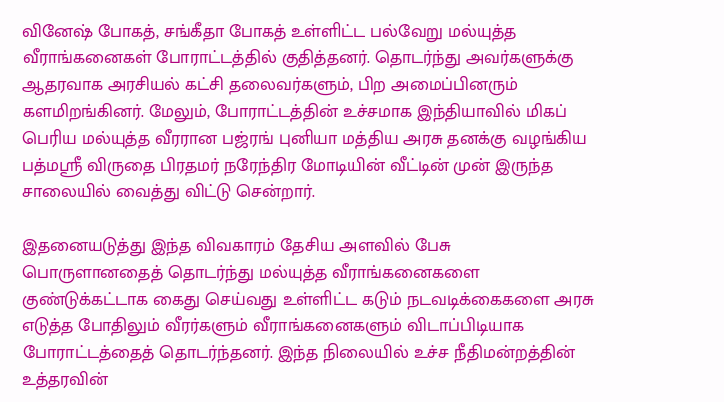வினேஷ் போகத், சங்கீதா போகத் உள்ளிட்ட பல்வேறு மல்யுத்த வீராங்கனைகள் போராட்டத்தில் குதித்தனர். தொடர்ந்து அவர்களுக்கு ஆதரவாக அரசியல் கட்சி தலைவர்களும், பிற அமைப்பினரும் களமிறங்கினர். மேலும், போராட்டத்தின் உச்சமாக இந்தியாவில் மிகப் பெரிய மல்யுத்த வீரரான பஜ்ரங் புனியா மத்திய அரசு தனக்கு வழங்கிய பத்மஸ்ரீ விருதை பிரதமர் நரேந்திர மோடியின் வீட்டின் முன் இருந்த சாலையில் வைத்து விட்டு சென்றார்.

இதனையடுத்து இந்த விவகாரம் தேசிய அளவில் பேசு பொருளானதைத் தொடர்ந்து மல்யுத்த வீராங்கனைகளை குண்டுக்கட்டாக கைது செய்வது உள்ளிட்ட கடும் நடவடிக்கைகளை அரசு எடுத்த போதிலும் வீரர்களும் வீராங்கனைகளும் விடாப்பிடியாக போராட்டத்தைத் தொடர்ந்தனர். இந்த நிலையில் உச்ச நீதிமன்றத்தின் உத்தரவின்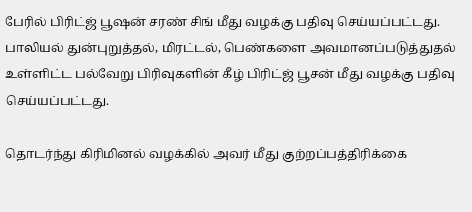பேரில் பிரிட்ஜ் பூஷன் சரண் சிங் மீது வழக்கு பதிவு செய்யப்பட்டது. பாலியல் துன்புறுத்தல், மிரட்டல், பெண்களை அவமானப்படுத்துதல் உள்ளிட்ட பல்வேறு பிரிவுகளின் கீழ் பிரிட்ஜ் பூசன் மீது வழக்கு பதிவு செய்யப்பட்டது.

தொடர்ந்து கிரிமினல் வழக்கில் அவர் மீது குற்றப்பத்திரிக்கை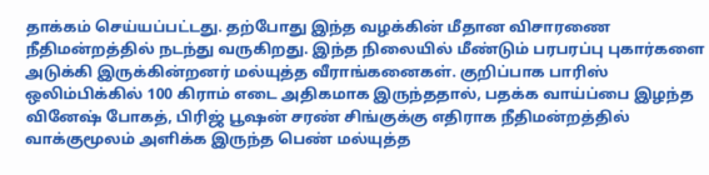தாக்கம் செய்யப்பட்டது. தற்போது இந்த வழக்கின் மீதான விசாரணை நீதிமன்றத்தில் நடந்து வருகிறது. இந்த நிலையில் மீண்டும் பரபரப்பு புகார்களை அடுக்கி இருக்கின்றனர் மல்யுத்த வீராங்கனைகள். குறிப்பாக பாரிஸ் ஒலிம்பிக்கில் 100 கிராம் எடை அதிகமாக இருந்ததால், பதக்க வாய்ப்பை இழந்த வினேஷ் போகத், பிரிஜ் பூஷன் சரண் சிங்குக்கு எதிராக நீதிமன்றத்தில் வாக்குமூலம் அளிக்க இருந்த பெண் மல்யுத்த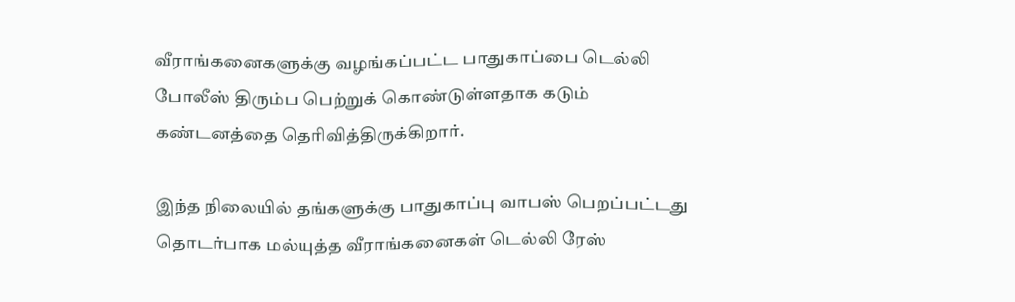வீராங்கனைகளுக்கு வழங்கப்பட்ட பாதுகாப்பை டெல்லி போலீஸ் திரும்ப பெற்றுக் கொண்டுள்ளதாக கடும் கண்டனத்தை தெரிவித்திருக்கிறார்.

இந்த நிலையில் தங்களுக்கு பாதுகாப்பு வாபஸ் பெறப்பட்டது தொடர்பாக மல்யுத்த வீராங்கனைகள் டெல்லி ரேஸ்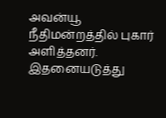அவன்யூ நீதிமன்றத்தில் புகார் அளித்தனர். இதனையடுத்து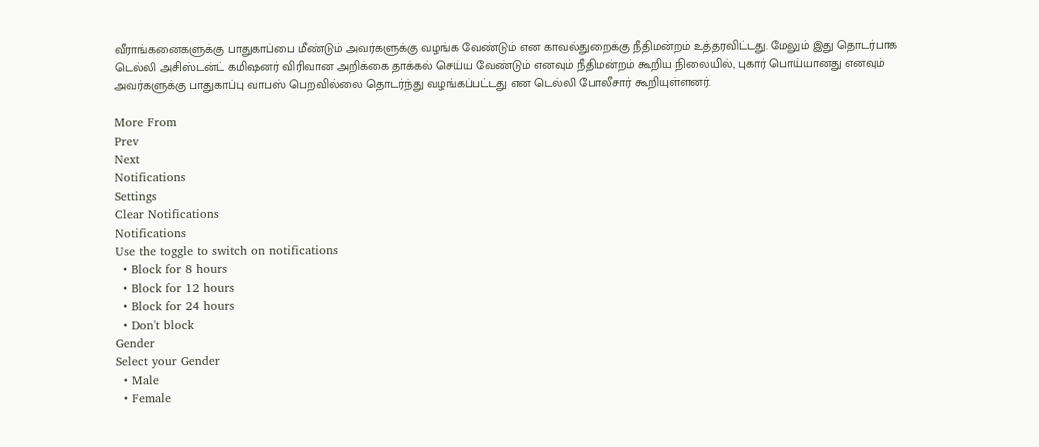வீராங்கனைகளுக்கு பாதுகாப்பை மீண்டும் அவர்களுக்கு வழங்க வேண்டும் என காவல்துறைக்கு நீதிமன்றம் உத்தரவிட்டது. மேலும் இது தொடர்பாக டெல்லி அசிஸ்டன்ட் கமிஷனர் விரிவான அறிக்கை தாக்கல் செய்ய வேண்டும் எனவும் நீதிமன்றம் கூறிய நிலையில், புகார் பொய்யானது எனவும் அவர்களுக்கு பாதுகாப்பு வாபஸ் பெறவில்லை தொடர்ந்து வழங்கப்பட்டது என டெல்லி போலீசார் கூறியுள்ளனர்.

More From
Prev
Next
Notifications
Settings
Clear Notifications
Notifications
Use the toggle to switch on notifications
  • Block for 8 hours
  • Block for 12 hours
  • Block for 24 hours
  • Don't block
Gender
Select your Gender
  • Male
  • Female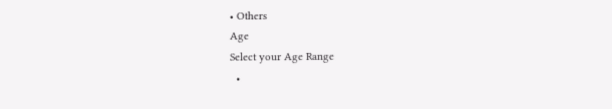• Others
Age
Select your Age Range
  •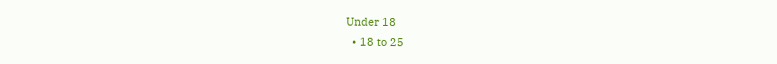Under 18
  • 18 to 25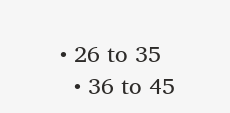• 26 to 35
  • 36 to 45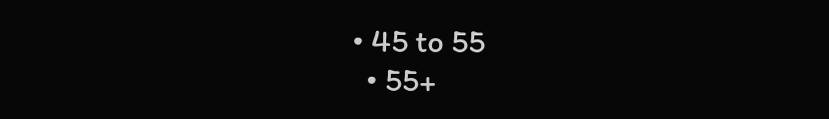• 45 to 55
  • 55+